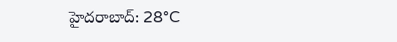హైదరాబాద్: 28°C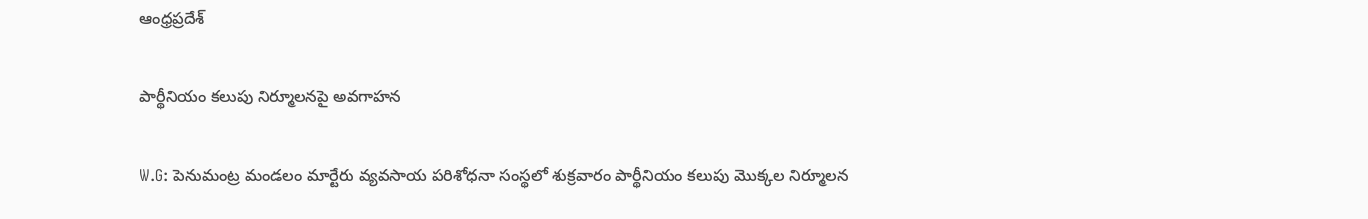ఆంధ్రప్రదేశ్

పార్థీనియం కలుపు నిర్మూలనపై అవగాహన

W.G: పెనుమంట్ర మండలం మార్టేరు వ్యవసాయ పరిశోధనా సంస్థలో శుక్రవారం పార్థీనియం కలుపు మొక్కల నిర్మూలన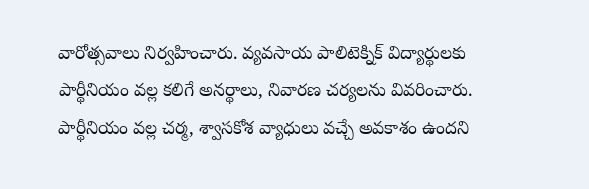వారోత్సవాలు నిర్వహించారు. వ్యవసాయ పాలిటెక్నిక్ విద్యార్థులకు పార్థీనియం వల్ల కలిగే అనర్థాలు, నివారణ చర్యలను వివరించారు. పార్థీనియం వల్ల చర్మ, శ్వాసకోశ వ్యాధులు వచ్చే అవకాశం ఉందని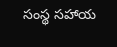సంస్థ సహాయ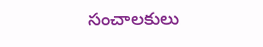సంచాలకులు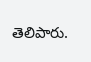తెలిపారు.